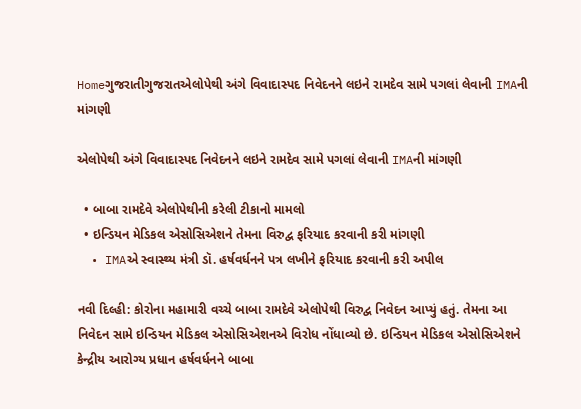Homeગુજરાતીગુજરાતએલોપેથી અંગે વિવાદાસ્પદ નિવેદનને લઇને રામદેવ સામે પગલાં લેવાની IMAની માંગણી

એલોપેથી અંગે વિવાદાસ્પદ નિવેદનને લઇને રામદેવ સામે પગલાં લેવાની IMAની માંગણી

  • બાબા રામદેવે એલોપેથીની કરેલી ટીકાનો મામલો
  • ઇન્ડિયન મેડિકલ એસોસિએશને તેમના વિરુદ્વ ફરિયાદ કરવાની કરી માંગણી
  • IMAએ સ્વાસ્થ્ય મંત્રી ડૉ. હર્ષવર્ધનને પત્ર લખીને ફરિયાદ કરવાની કરી અપીલ

નવી દિલ્હી: કોરોના મહામારી વચ્ચે બાબા રામદેવે એલોપેથી વિરુદ્વ નિવેદન આપ્યું હતું. તેમના આ નિવેદન સામે ઇન્ડિયન મેડિકલ એસોસિએશનએ વિરોધ નોંધાવ્યો છે. ઇન્ડિયન મેડિકલ એસોસિએશને કેન્દ્રીય આરોગ્ય પ્રધાન હર્ષવર્ધનને બાબા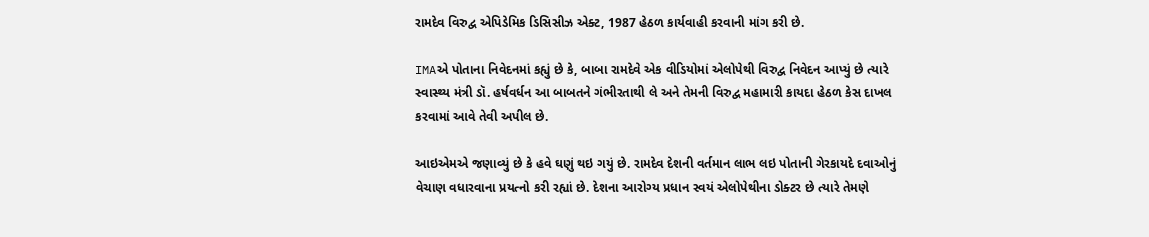રામદેવ વિરુદ્વ એપિડેમિક ડિસિસીઝ એક્ટ, 1987 હેઠળ કાર્યવાહી કરવાની માંગ કરી છે.

IMAએ પોતાના નિવેદનમાં કહ્યું છે કે, બાબા રામદેવે એક વીડિયોમાં એલોપેથી વિરુદ્વ નિવેદન આપ્યું છે ત્યારે સ્વાસ્થ્ય મંત્રી ડૉ. હર્ષવર્ધન આ બાબતને ગંભીરતાથી લે અને તેમની વિરુદ્વ મહામારી કાયદા હેઠળ કેસ દાખલ કરવામાં આવે તેવી અપીલ છે.

આઇએમએ જણાવ્યું છે કે હવે ઘણું થઇ ગયું છે. રામદેવ દેશની વર્તમાન લાભ લઇ પોતાની ગેરકાયદે દવાઓનું વેચાણ વધારવાના પ્રયત્નો કરી રહ્યાં છે. દેશના આરોગ્ય પ્રધાન સ્વયં એલોપેથીના ડોક્ટર છે ત્યારે તેમણે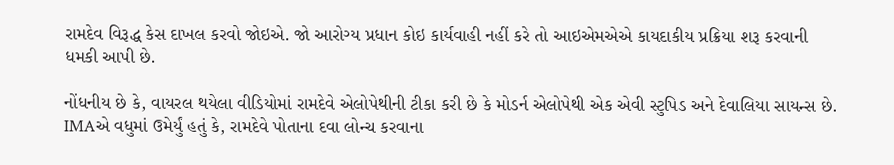રામદેવ વિરૂદ્ધ કેસ દાખલ કરવો જોઇએ. જો આરોગ્ય પ્રધાન કોઇ કાર્યવાહી નહીં કરે તો આઇએમએએ કાયદાકીય પ્રક્રિયા શરૂ કરવાની ધમકી આપી છે.

નોંધનીય છે કે, વાયરલ થયેલા વીડિયોમાં રામદેવે એલોપેથીની ટીકા કરી છે કે મોડર્ન એલોપેથી એક એવી સ્ટુપિડ અને દેવાલિયા સાયન્સ છે. IMAએ વધુમાં ઉમેર્યું હતું કે, રામદેવે પોતાના દવા લોન્ચ કરવાના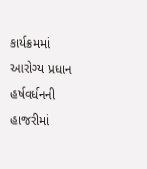કાર્યક્રમમાં આરોગ્ય પ્રધાન હર્ષવર્ધનની હાજરીમાં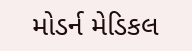મોડર્ન મેડિકલ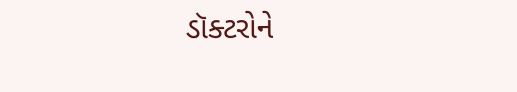ડૉક્ટરોને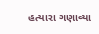હત્યારા ગણાવ્યા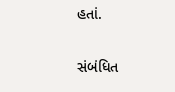હતાં.

સંબંધિત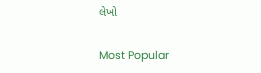લેખો

Most Popular